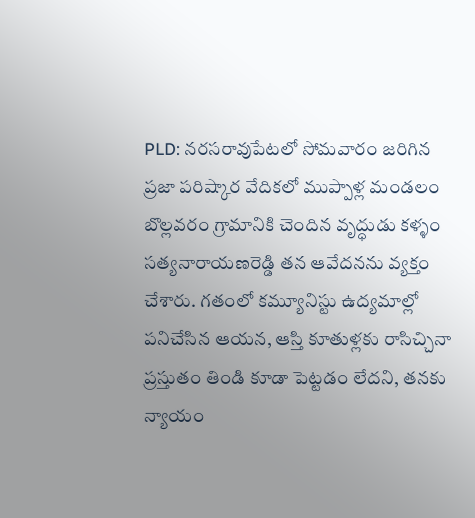PLD: నరసరావుపేటలో సోమవారం జరిగిన ప్రజా పరిష్కార వేదికలో ముప్పాళ్ల మండలం బొల్లవరం గ్రామానికి చెందిన వృద్ధుడు కళ్ళం సత్యనారాయణరెడ్డి తన ఆవేదనను వ్యక్తం చేశారు. గతంలో కమ్యూనిస్టు ఉద్యమాల్లో పనిచేసిన ఆయన, ఆస్తి కూతుళ్లకు రాసిచ్చినా ప్రస్తుతం తిండి కూడా పెట్టడం లేదని, తనకు న్యాయం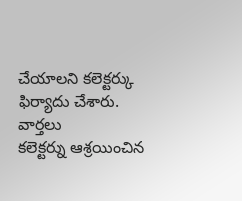చేయాలని కలెక్టర్కు ఫిర్యాదు చేశారు.
వార్తలు
కలెక్టర్ను ఆశ్రయించిన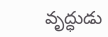వృద్ధుడు